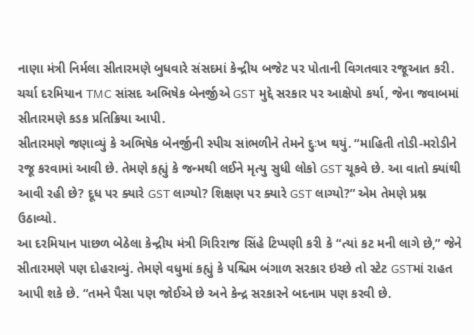નાણા મંત્રી નિર્મલા સીતારમણે બુધવારે સંસદમાં કેન્દ્રીય બજેટ પર પોતાની વિગતવાર રજૂઆત કરી. ચર્ચા દરમિયાન TMC સાંસદ અભિષેક બેનર્જીએ GST મુદ્દે સરકાર પર આક્ષેપો કર્યા, જેના જવાબમાં સીતારમણે કડક પ્રતિક્રિયા આપી.
સીતારમણે જણાવ્યું કે અભિષેક બેનર્જીની સ્પીચ સાંભળીને તેમને દુઃખ થયું. “માહિતી તોડી-મરોડીને રજૂ કરવામાં આવી છે. તેમણે કહ્યું કે જન્મથી લઈને મૃત્યુ સુધી લોકો GST ચૂકવે છે. આ વાતો ક્યાંથી આવી રહી છે? દૂધ પર ક્યારે GST લાગ્યો? શિક્ષણ પર ક્યારે GST લાગ્યો?” એમ તેમણે પ્રશ્ન ઉઠાવ્યો.
આ દરમિયાન પાછળ બેઠેલા કેન્દ્રીય મંત્રી ગિરિરાજ સિંહે ટિપ્પણી કરી કે “ત્યાં કટ મની લાગે છે,” જેને સીતારમણે પણ દોહરાવ્યું. તેમણે વધુમાં કહ્યું કે પશ્ચિમ બંગાળ સરકાર ઇચ્છે તો સ્ટેટ GSTમાં રાહત આપી શકે છે. “તમને પૈસા પણ જોઈએ છે અને કેન્દ્ર સરકારને બદનામ પણ કરવી છે.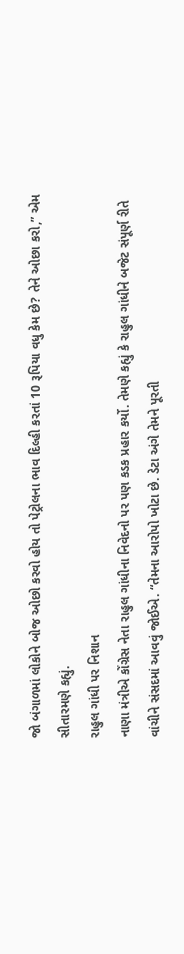જો બંગાળમાં લોકોને બોજ ઓછો કરવો હોય તો પેટ્રોલના ભાવ દિલ્હી કરતાં 10 રૂપિયા વધુ કેમ છે? તેને ઓછા કરો,” એમ સીતારમણે કહ્યું.
રાહુલ ગાંધી પર નિશાન
નાણા મંત્રીએ કોંગ્રેસ નેતા રાહુલ ગાંધીના નિવેદનો પર પણ કડક પ્રહાર કર્યો. તેમણે કહ્યું કે રાહુલ ગાંધીને બજેટ સંપૂર્ણ રીતે વાંચીને સંસદમાં આવવું જોઈએ. “તેમના આરોપો ખોટા છે. ડેટા અંગે તેમને પૂરતી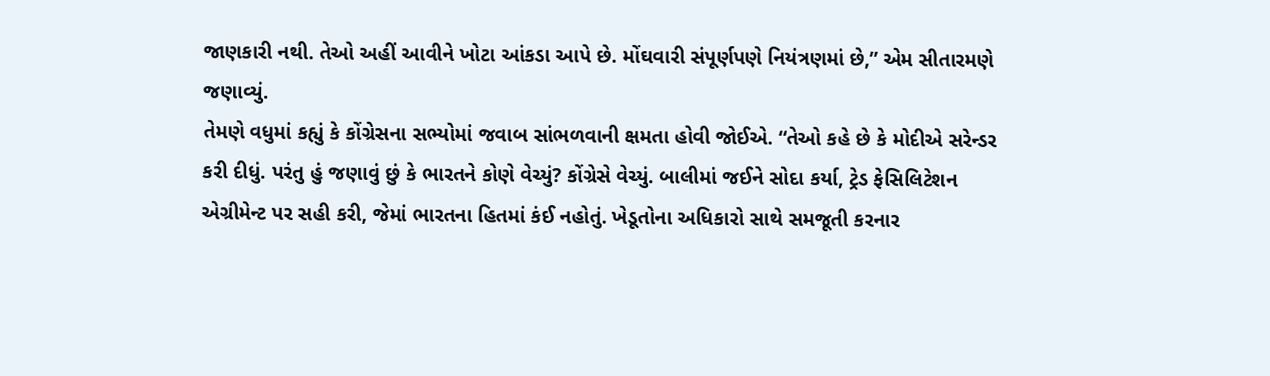જાણકારી નથી. તેઓ અહીં આવીને ખોટા આંકડા આપે છે. મોંઘવારી સંપૂર્ણપણે નિયંત્રણમાં છે,” એમ સીતારમણે જણાવ્યું.
તેમણે વધુમાં કહ્યું કે કોંગ્રેસના સભ્યોમાં જવાબ સાંભળવાની ક્ષમતા હોવી જોઈએ. “તેઓ કહે છે કે મોદીએ સરેન્ડર કરી દીધું. પરંતુ હું જણાવું છું કે ભારતને કોણે વેચ્યું? કોંગ્રેસે વેચ્યું. બાલીમાં જઈને સોદા કર્યા, ટ્રેડ ફેસિલિટેશન એગ્રીમેન્ટ પર સહી કરી, જેમાં ભારતના હિતમાં કંઈ નહોતું. ખેડૂતોના અધિકારો સાથે સમજૂતી કરનાર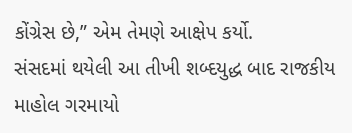કોંગ્રેસ છે,” એમ તેમણે આક્ષેપ કર્યો.
સંસદમાં થયેલી આ તીખી શબ્દયુદ્ધ બાદ રાજકીય માહોલ ગરમાયો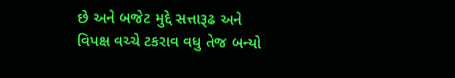છે અને બજેટ મુદ્દે સત્તારૂઢ અને વિપક્ષ વચ્ચે ટકરાવ વધુ તેજ બન્યો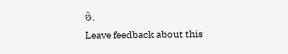છે.
Leave feedback about this